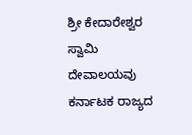ಶ್ರೀ ಕೇದಾರೇಶ್ವರ ಸ್ವಾಮಿ ದೇವಾಲಯವು ಕರ್ನಾಟಕ ರಾಜ್ಯದ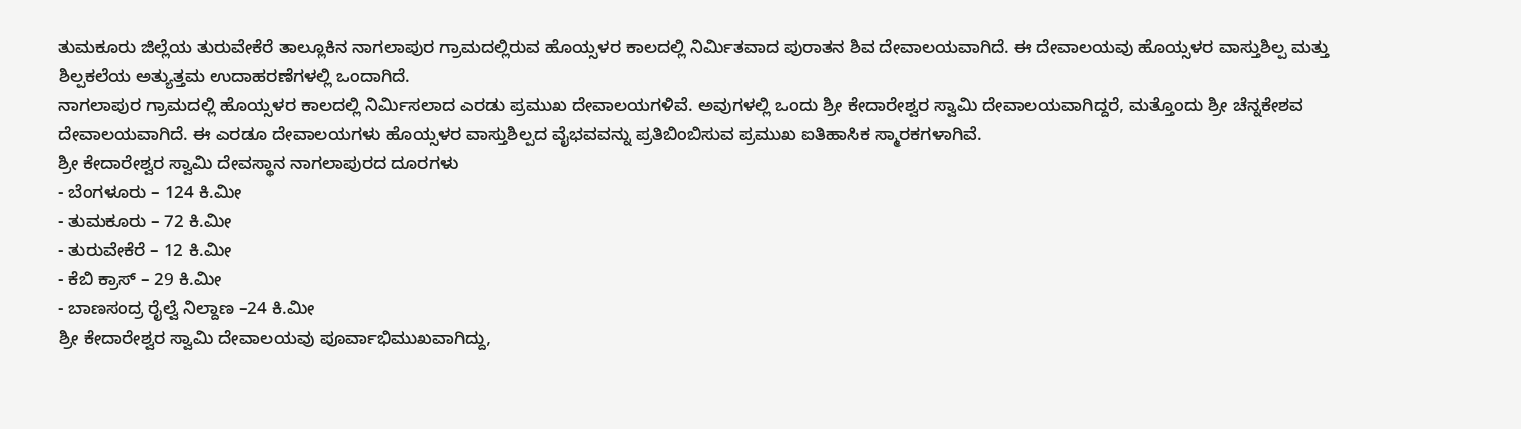ತುಮಕೂರು ಜಿಲ್ಲೆಯ ತುರುವೇಕೆರೆ ತಾಲ್ಲೂಕಿನ ನಾಗಲಾಪುರ ಗ್ರಾಮದಲ್ಲಿರುವ ಹೊಯ್ಸಳರ ಕಾಲದಲ್ಲಿ ನಿರ್ಮಿತವಾದ ಪುರಾತನ ಶಿವ ದೇವಾಲಯವಾಗಿದೆ. ಈ ದೇವಾಲಯವು ಹೊಯ್ಸಳರ ವಾಸ್ತುಶಿಲ್ಪ ಮತ್ತು ಶಿಲ್ಪಕಲೆಯ ಅತ್ಯುತ್ತಮ ಉದಾಹರಣೆಗಳಲ್ಲಿ ಒಂದಾಗಿದೆ.
ನಾಗಲಾಪುರ ಗ್ರಾಮದಲ್ಲಿ ಹೊಯ್ಸಳರ ಕಾಲದಲ್ಲಿ ನಿರ್ಮಿಸಲಾದ ಎರಡು ಪ್ರಮುಖ ದೇವಾಲಯಗಳಿವೆ. ಅವುಗಳಲ್ಲಿ ಒಂದು ಶ್ರೀ ಕೇದಾರೇಶ್ವರ ಸ್ವಾಮಿ ದೇವಾಲಯವಾಗಿದ್ದರೆ, ಮತ್ತೊಂದು ಶ್ರೀ ಚೆನ್ನಕೇಶವ ದೇವಾಲಯವಾಗಿದೆ. ಈ ಎರಡೂ ದೇವಾಲಯಗಳು ಹೊಯ್ಸಳರ ವಾಸ್ತುಶಿಲ್ಪದ ವೈಭವವನ್ನು ಪ್ರತಿಬಿಂಬಿಸುವ ಪ್ರಮುಖ ಐತಿಹಾಸಿಕ ಸ್ಮಾರಕಗಳಾಗಿವೆ.
ಶ್ರೀ ಕೇದಾರೇಶ್ವರ ಸ್ವಾಮಿ ದೇವಸ್ಥಾನ ನಾಗಲಾಪುರದ ದೂರಗಳು
- ಬೆಂಗಳೂರು – 124 ಕಿ.ಮೀ
- ತುಮಕೂರು – 72 ಕಿ.ಮೀ
- ತುರುವೇಕೆರೆ – 12 ಕಿ.ಮೀ
- ಕೆಬಿ ಕ್ರಾಸ್ – 29 ಕಿ.ಮೀ
- ಬಾಣಸಂದ್ರ ರೈಲ್ವೆ ನಿಲ್ದಾಣ –24 ಕಿ.ಮೀ
ಶ್ರೀ ಕೇದಾರೇಶ್ವರ ಸ್ವಾಮಿ ದೇವಾಲಯವು ಪೂರ್ವಾಭಿಮುಖವಾಗಿದ್ದು,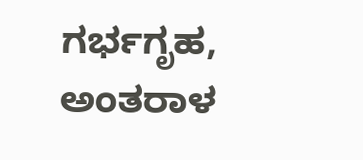ಗರ್ಭಗೃಹ, ಅಂತರಾಳ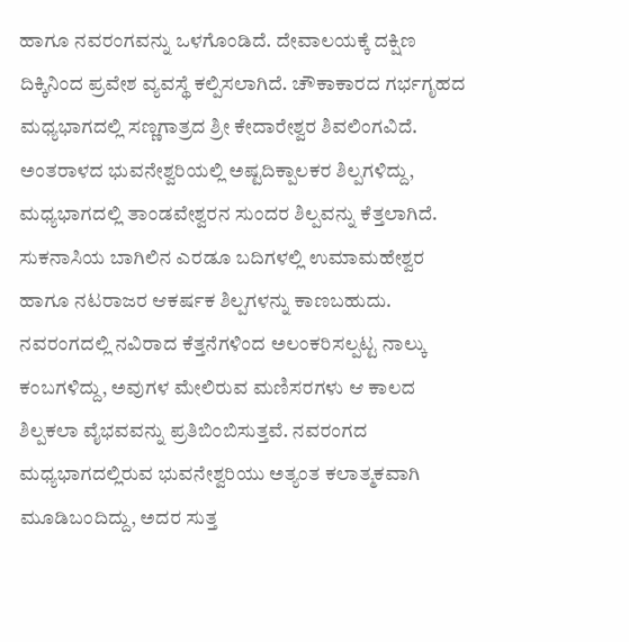ಹಾಗೂ ನವರಂಗವನ್ನು ಒಳಗೊಂಡಿದೆ. ದೇವಾಲಯಕ್ಕೆ ದಕ್ಷಿಣ ದಿಕ್ಕಿನಿಂದ ಪ್ರವೇಶ ವ್ಯವಸ್ಥೆ ಕಲ್ಪಿಸಲಾಗಿದೆ. ಚೌಕಾಕಾರದ ಗರ್ಭಗೃಹದ ಮಧ್ಯಭಾಗದಲ್ಲಿ ಸಣ್ಣಗಾತ್ರದ ಶ್ರೀ ಕೇದಾರೇಶ್ವರ ಶಿವಲಿಂಗವಿದೆ.
ಅಂತರಾಳದ ಭುವನೇಶ್ವರಿಯಲ್ಲಿ ಅಷ್ಟದಿಕ್ಪಾಲಕರ ಶಿಲ್ಪಗಳಿದ್ದು, ಮಧ್ಯಭಾಗದಲ್ಲಿ ತಾಂಡವೇಶ್ವರನ ಸುಂದರ ಶಿಲ್ಪವನ್ನು ಕೆತ್ತಲಾಗಿದೆ. ಸುಕನಾಸಿಯ ಬಾಗಿಲಿನ ಎರಡೂ ಬದಿಗಳಲ್ಲಿ ಉಮಾಮಹೇಶ್ವರ ಹಾಗೂ ನಟರಾಜರ ಆಕರ್ಷಕ ಶಿಲ್ಪಗಳನ್ನು ಕಾಣಬಹುದು.
ನವರಂಗದಲ್ಲಿ ನವಿರಾದ ಕೆತ್ತನೆಗಳಿಂದ ಅಲಂಕರಿಸಲ್ಪಟ್ಟ ನಾಲ್ಕು ಕಂಬಗಳಿದ್ದು, ಅವುಗಳ ಮೇಲಿರುವ ಮಣಿಸರಗಳು ಆ ಕಾಲದ ಶಿಲ್ಪಕಲಾ ವೈಭವವನ್ನು ಪ್ರತಿಬಿಂಬಿಸುತ್ತವೆ. ನವರಂಗದ ಮಧ್ಯಭಾಗದಲ್ಲಿರುವ ಭುವನೇಶ್ವರಿಯು ಅತ್ಯಂತ ಕಲಾತ್ಮಕವಾಗಿ ಮೂಡಿಬಂದಿದ್ದು, ಅದರ ಸುತ್ತ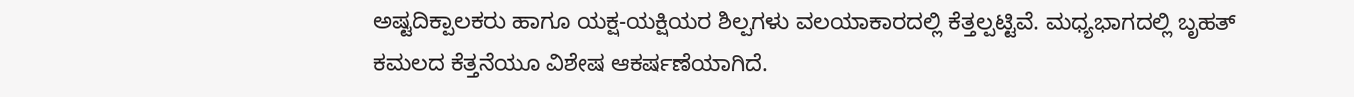ಅಷ್ಟದಿಕ್ಪಾಲಕರು ಹಾಗೂ ಯಕ್ಷ-ಯಕ್ಷಿಯರ ಶಿಲ್ಪಗಳು ವಲಯಾಕಾರದಲ್ಲಿ ಕೆತ್ತಲ್ಪಟ್ಟಿವೆ. ಮಧ್ಯಭಾಗದಲ್ಲಿ ಬೃಹತ್ ಕಮಲದ ಕೆತ್ತನೆಯೂ ವಿಶೇಷ ಆಕರ್ಷಣೆಯಾಗಿದೆ.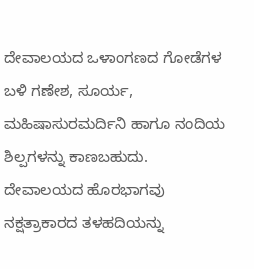ದೇವಾಲಯದ ಒಳಾಂಗಣದ ಗೋಡೆಗಳ ಬಳಿ ಗಣೇಶ, ಸೂರ್ಯ, ಮಹಿಷಾಸುರಮರ್ದಿನಿ ಹಾಗೂ ನಂದಿಯ ಶಿಲ್ಪಗಳನ್ನು ಕಾಣಬಹುದು. ದೇವಾಲಯದ ಹೊರಭಾಗವು ನಕ್ಷತ್ರಾಕಾರದ ತಳಹದಿಯನ್ನು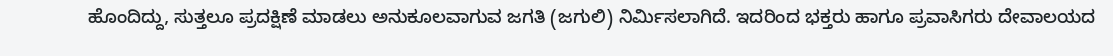ಹೊಂದಿದ್ದು, ಸುತ್ತಲೂ ಪ್ರದಕ್ಷಿಣೆ ಮಾಡಲು ಅನುಕೂಲವಾಗುವ ಜಗತಿ (ಜಗುಲಿ) ನಿರ್ಮಿಸಲಾಗಿದೆ. ಇದರಿಂದ ಭಕ್ತರು ಹಾಗೂ ಪ್ರವಾಸಿಗರು ದೇವಾಲಯದ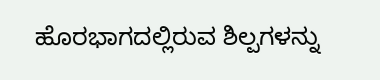ಹೊರಭಾಗದಲ್ಲಿರುವ ಶಿಲ್ಪಗಳನ್ನು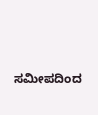ಸಮೀಪದಿಂದ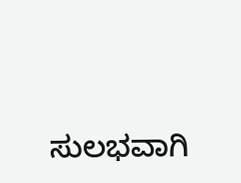ಸುಲಭವಾಗಿ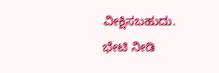ವೀಕ್ಷಿಸಬಹುದು.
ಭೇಟಿ ನೀಡಿ